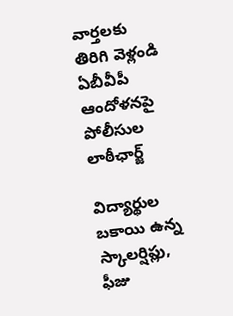వార్తలకు తిరిగి వెళ్లండి
ఏబీవీపీ ఆందోళనపై పోలీసుల లాఠీఛార్జ్

విద్యార్థుల బకాయి ఉన్న స్కాలర్షిప్లు, ఫీజు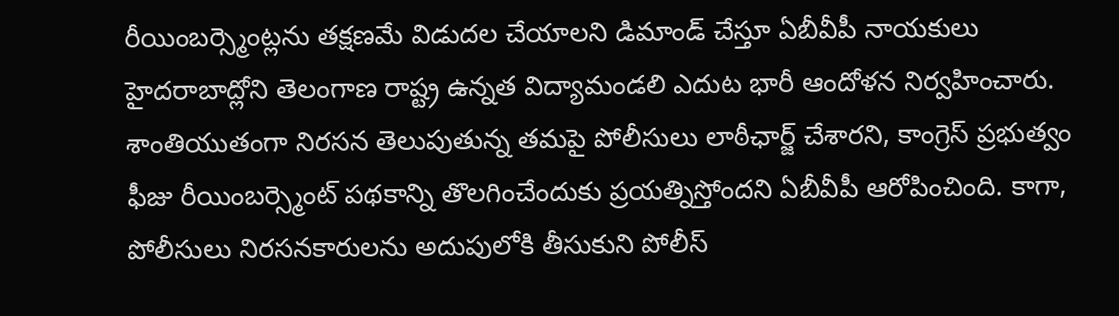రీయింబర్స్మెంట్లను తక్షణమే విడుదల చేయాలని డిమాండ్ చేస్తూ ఏబీవీపీ నాయకులు హైదరాబాద్లోని తెలంగాణ రాష్ట్ర ఉన్నత విద్యామండలి ఎదుట భారీ ఆందోళన నిర్వహించారు.
శాంతియుతంగా నిరసన తెలుపుతున్న తమపై పోలీసులు లాఠీఛార్జ్ చేశారని, కాంగ్రెస్ ప్రభుత్వం ఫీజు రీయింబర్స్మెంట్ పథకాన్ని తొలగించేందుకు ప్రయత్నిస్తోందని ఏబీవీపీ ఆరోపించింది. కాగా, పోలీసులు నిరసనకారులను అదుపులోకి తీసుకుని పోలీస్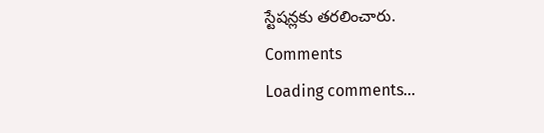స్టేషన్లకు తరలించారు.
Comments
Loading comments...